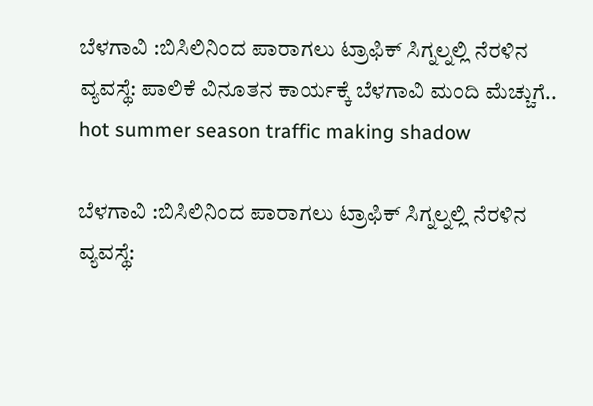ಬೆಳಗಾವಿ :ಬಿಸಿಲಿನಿಂದ ಪಾರಾಗಲು ಟ್ರಾಫಿಕ್ ಸಿಗ್ನಲ್ನಲ್ಲಿ ನೆರಳಿನ ವ್ಯವಸ್ಥೆ: ಪಾಲಿಕೆ ವಿನೂತನ ಕಾರ್ಯಕ್ಕೆ ಬೆಳಗಾವಿ ಮಂದಿ ಮೆಚ್ಚುಗೆ.. hot summer season traffic making shadow

ಬೆಳಗಾವಿ :ಬಿಸಿಲಿನಿಂದ ಪಾರಾಗಲು ಟ್ರಾಫಿಕ್ ಸಿಗ್ನಲ್ನಲ್ಲಿ ನೆರಳಿನ ವ್ಯವಸ್ಥೆ: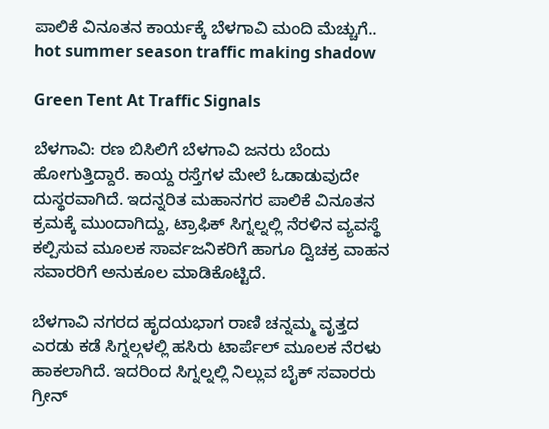ಪಾಲಿಕೆ ವಿನೂತನ ಕಾರ್ಯಕ್ಕೆ ಬೆಳಗಾವಿ ಮಂದಿ ಮೆಚ್ಚುಗೆ.. hot summer season traffic making shadow

Green Tent At Traffic Signals

ಬೆಳಗಾವಿ: ರಣ ಬಿಸಿಲಿಗೆ ಬೆಳಗಾವಿ ಜನರು ಬೆಂದು ಹೋಗುತ್ತಿದ್ದಾರೆ. ಕಾಯ್ದ ರಸ್ತೆಗಳ ಮೇಲೆ ಓಡಾಡುವುದೇ ದುಸ್ಥರವಾಗಿದೆ. ಇದನ್ನರಿತ ಮಹಾನಗರ ಪಾಲಿಕೆ ವಿನೂತನ ಕ್ರಮಕ್ಕೆ ಮುಂದಾಗಿದ್ದು, ಟ್ರಾಫಿಕ್ ಸಿಗ್ನಲ್ನಲ್ಲಿ ನೆರಳಿನ ವ್ಯವಸ್ಥೆ ಕಲ್ಪಿಸುವ ಮೂಲಕ ಸಾರ್ವಜನಿಕರಿಗೆ ಹಾಗೂ ದ್ವಿಚಕ್ರ ವಾಹನ ಸವಾರರಿಗೆ ಅನುಕೂಲ ಮಾಡಿಕೊಟ್ಟಿದೆ.

ಬೆಳಗಾವಿ ನಗರದ ಹೃದಯಭಾಗ ರಾಣಿ ಚನ್ನಮ್ಮ ವೃತ್ತದ ಎರಡು ಕಡೆ ಸಿಗ್ನಲ್ಗಳಲ್ಲಿ ಹಸಿರು ಟಾರ್ಪೆಲ್ ಮೂಲಕ ನೆರಳು ಹಾಕಲಾಗಿದೆ. ಇದರಿಂದ ಸಿಗ್ನಲ್ನಲ್ಲಿ ನಿಲ್ಲುವ ಬೈಕ್ ಸವಾರರು ಗ್ರೀನ್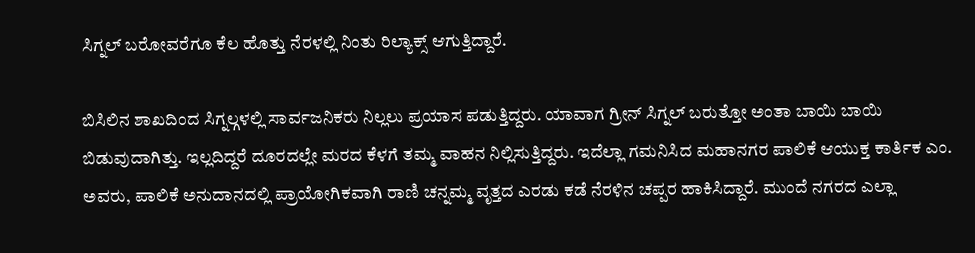ಸಿಗ್ನಲ್ ಬರೋವರೆಗೂ ಕೆಲ ಹೊತ್ತು ನೆರಳಲ್ಲಿ ನಿಂತು ರಿಲ್ಯಾಕ್ಸ್ ಆಗುತ್ತಿದ್ದಾರೆ.

ಬಿಸಿಲಿನ ಶಾಖದಿಂದ ಸಿಗ್ನಲ್ಗಳಲ್ಲಿ ಸಾರ್ವಜನಿಕರು ನಿಲ್ಲಲು ಪ್ರಯಾಸ ಪಡುತ್ತಿದ್ದರು. ಯಾವಾಗ ಗ್ರೀನ್ ಸಿಗ್ನಲ್ ಬರುತ್ತೋ ಅಂತಾ ಬಾಯಿ ಬಾಯಿ ಬಿಡುವುದಾಗಿತ್ತು. ಇಲ್ಲದಿದ್ದರೆ ದೂರದಲ್ಲೇ ಮರದ ಕೆಳಗೆ ತಮ್ಮ ವಾಹನ ನಿಲ್ಲಿಸುತ್ತಿದ್ದರು. ಇದೆಲ್ಲಾ ಗಮನಿಸಿದ ಮಹಾನಗರ ಪಾಲಿಕೆ ಆಯುಕ್ತ ಕಾರ್ತಿಕ ಎಂ. ಅವರು, ಪಾಲಿಕೆ ಅನುದಾನದಲ್ಲಿ ಪ್ರಾಯೋಗಿಕವಾಗಿ ರಾಣಿ ಚನ್ನಮ್ಮ ವೃತ್ತದ ಎರಡು ಕಡೆ ನೆರಳಿನ ಚಪ್ಪರ ಹಾಕಿಸಿದ್ದಾರೆ. ಮುಂದೆ ನಗರದ ಎಲ್ಲಾ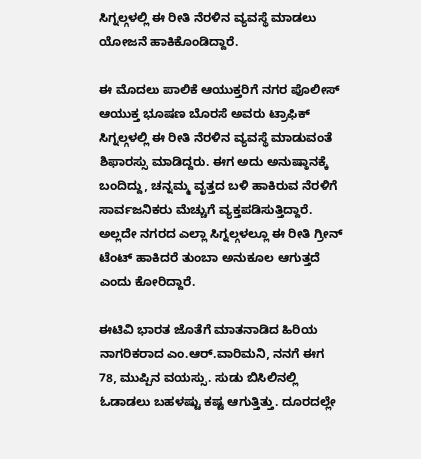ಸಿಗ್ನಲ್ಗಳಲ್ಲಿ ಈ ರೀತಿ ನೆರಳಿನ ವ್ಯವಸ್ಥೆ ಮಾಡಲು ಯೋಜನೆ ಹಾಕಿಕೊಂಡಿದ್ದಾರೆ.

ಈ ಮೊದಲು ಪಾಲಿಕೆ ಆಯುಕ್ತರಿಗೆ ನಗರ ಪೊಲೀಸ್ ಆಯುಕ್ತ ಭೂಷಣ ಬೊರಸೆ ಅವರು ಟ್ರಾಫಿಕ್ ಸಿಗ್ನಲ್ಗಳಲ್ಲಿ ಈ ರೀತಿ ನೆರಳಿನ ವ್ಯವಸ್ಥೆ ಮಾಡುವಂತೆ ಶಿಫಾರಸ್ಸು ಮಾಡಿದ್ದರು. ಈಗ ಅದು ಅನುಷ್ಠಾನಕ್ಕೆ ಬಂದಿದ್ದು, ಚನ್ನಮ್ಮ ವೃತ್ತದ ಬಳಿ ಹಾಕಿರುವ ನೆರಳಿಗೆ ಸಾರ್ವಜನಿಕರು ಮೆಚ್ಚುಗೆ ವ್ಯಕ್ತಪಡಿಸುತ್ತಿದ್ದಾರೆ. ಅಲ್ಲದೇ ನಗರದ ಎಲ್ಲಾ ಸಿಗ್ನಲ್ಗಳಲ್ಲೂ ಈ ರೀತಿ ಗ್ರೀನ್ ಟೆಂಟ್ ಹಾಕಿದರೆ ತುಂಬಾ ಅನುಕೂಲ ಆಗುತ್ತದೆ ಎಂದು ಕೋರಿದ್ದಾರೆ.

ಈಟಿವಿ ಭಾರತ ಜೊತೆಗೆ ಮಾತನಾಡಿದ ಹಿರಿಯ ನಾಗರಿಕರಾದ ಎಂ.ಆರ್.ವಾರಿಮನಿ, ನನಗೆ ಈಗ 78, ಮುಪ್ಪಿನ ವಯಸ್ಸು. ಸುಡು ಬಿಸಿಲಿನಲ್ಲಿ ಓಡಾಡಲು ಬಹಳಷ್ಟು ಕಷ್ಟ ಆಗುತ್ತಿತ್ತು. ದೂರದಲ್ಲೇ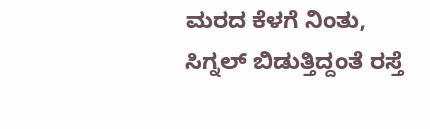ಮರದ ಕೆಳಗೆ ನಿಂತು, ಸಿಗ್ನಲ್ ಬಿಡುತ್ತಿದ್ದಂತೆ ರಸ್ತೆ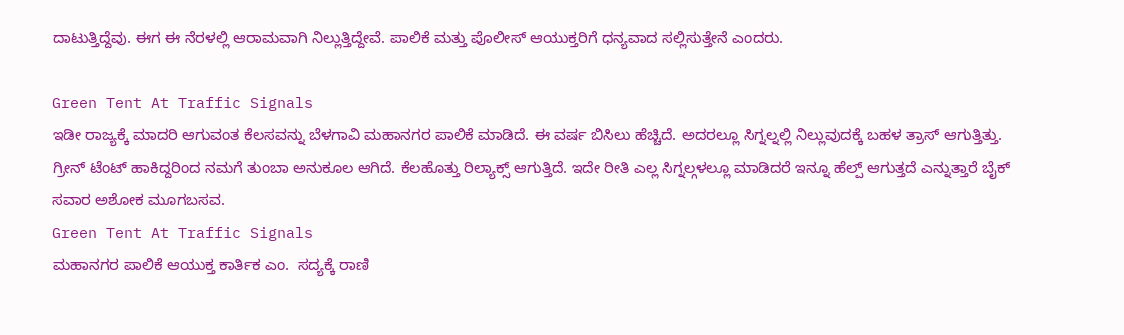ದಾಟುತ್ತಿದ್ದೆವು. ಈಗ ಈ ನೆರಳಲ್ಲಿ ಆರಾಮವಾಗಿ ನಿಲ್ಲುತ್ತಿದ್ದೇವೆ. ಪಾಲಿಕೆ ಮತ್ತು ಪೊಲೀಸ್ ಆಯುಕ್ತರಿಗೆ ಧನ್ಯವಾದ ಸಲ್ಲಿಸುತ್ತೇನೆ ಎಂದರು.

Green Tent At Traffic Signals
ಇಡೀ ರಾಜ್ಯಕ್ಕೆ ಮಾದರಿ ಆಗುವಂತ ಕೆಲಸವನ್ನು ಬೆಳಗಾವಿ ಮಹಾನಗರ ಪಾಲಿಕೆ ಮಾಡಿದೆ. ಈ ವರ್ಷ ಬಿಸಿಲು ಹೆಚ್ಚಿದೆ. ಅದರಲ್ಲೂ ಸಿಗ್ನಲ್ನಲ್ಲಿ ನಿಲ್ಲುವುದಕ್ಕೆ ಬಹಳ ತ್ರಾಸ್ ಆಗುತ್ತಿತ್ತು. ಗ್ರೀನ್ ಟೆಂಟ್ ಹಾಕಿದ್ದರಿಂದ ನಮಗೆ ತುಂಬಾ ಅನುಕೂಲ ಆಗಿದೆ. ಕೆಲಹೊತ್ತು ರಿಲ್ಯಾಕ್ಸ್ ಆಗುತ್ತಿದೆ. ಇದೇ ರೀತಿ ಎಲ್ಲ ಸಿಗ್ನಲ್ಗಳಲ್ಲೂ ಮಾಡಿದರೆ ಇನ್ನೂ ಹೆಲ್ಪ್ ಆಗುತ್ತದೆ ಎನ್ನುತ್ತಾರೆ ಬೈಕ್ ಸವಾರ ಅಶೋಕ ಮೂಗಬಸವ.
Green Tent At Traffic Signals
ಮಹಾನಗರ ಪಾಲಿಕೆ ಆಯುಕ್ತ ಕಾರ್ತಿಕ ಎಂ.  ಸದ್ಯಕ್ಕೆ ರಾಣಿ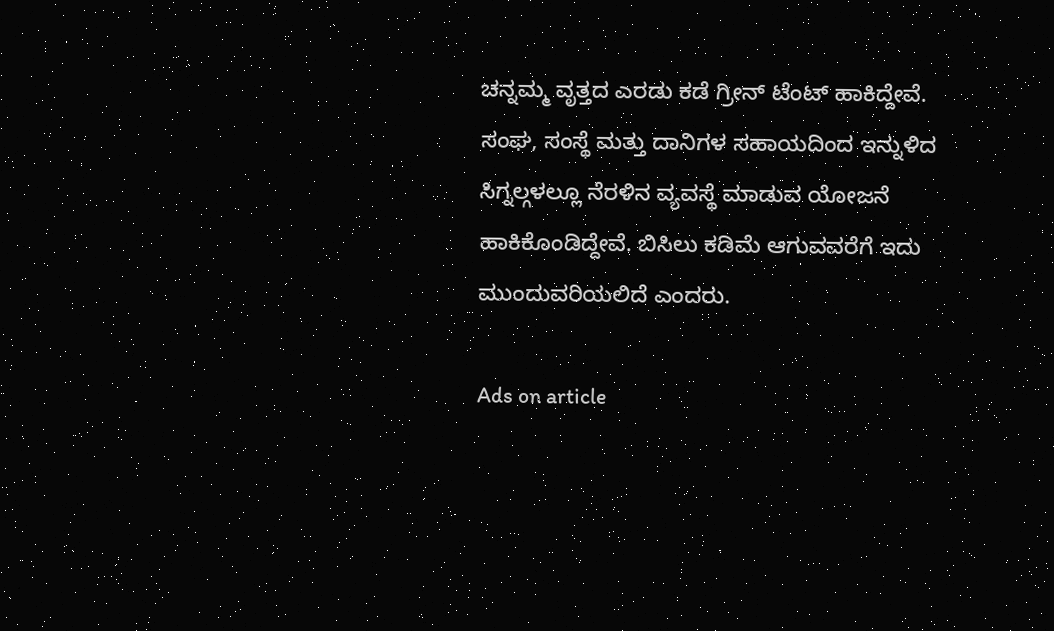ಚನ್ನಮ್ಮ ವೃತ್ತದ ಎರಡು ಕಡೆ ಗ್ರೀನ್ ಟೆಂಟ್ ಹಾಕಿದ್ದೇವೆ. ಸಂಘ, ಸಂಸ್ಥೆ ಮತ್ತು ದಾನಿಗಳ ಸಹಾಯದಿಂದ ಇನ್ನುಳಿದ ಸಿಗ್ನಲ್ಗಳಲ್ಲೂ ನೆರಳಿನ ವ್ಯವಸ್ಥೆ ಮಾಡುವ ಯೋಜನೆ ಹಾಕಿಕೊಂಡಿದ್ದೇವೆ. ಬಿಸಿಲು ಕಡಿಮೆ ಆಗುವವರೆಗೆ ಇದು ಮುಂದುವರಿಯಲಿದೆ ಎಂದರು.

Ads on article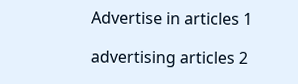Advertise in articles 1

advertising articles 2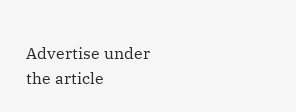Advertise under the article